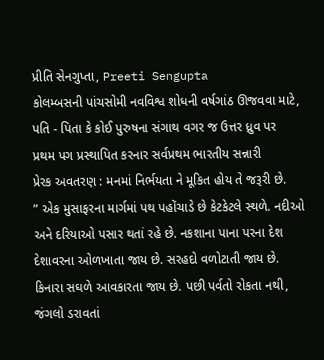પ્રીતિ સેનગુપ્તા, Preeti Sengupta
કોલમ્બસની પાંચસોમી નવવિશ્વ શોધની વર્ષગાંઠ ઊજવવા માટે,
પતિ - પિતા કે કોઈ પુરુષના સંગાથ વગર જ ઉત્તર ધ્રુવ પર
પ્રથમ પગ પ્રસ્થાપિત કરનાર સર્વપ્રથમ ભારતીય સન્નારી
પ્રેરક અવતરણ : મનમાં નિર્ભયતા ને મૂકિત હોય તે જરૂરી છે.
” એક મુસાફરના માર્ગમાં પથ પહોંચાડે છે કેટકેટલે સ્થળે. નદીઓ અને દરિયાઓ પસાર થતાં રહે છે. નકશાના પાના પરના દેશ દેશાવરના ઓળખાતા જાય છે. સરહદો વળોટાતી જાય છે. કિનારા સઘળે આવકારતા જાય છે. પછી પર્વતો રોકતા નથી, જંગલો ડરાવતાં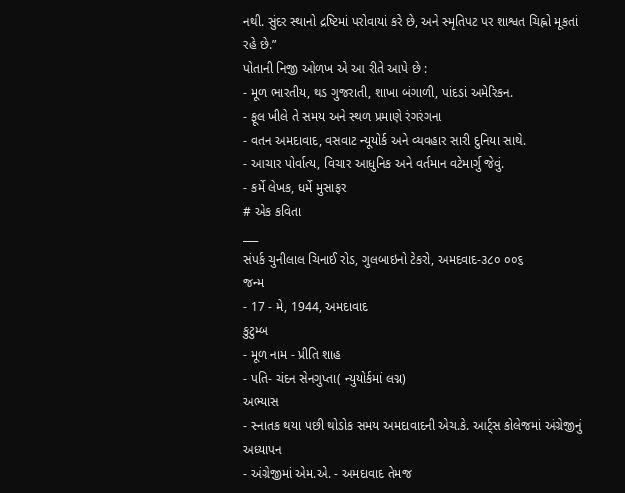નથી. સુંદર સ્થાનો દ્રષ્ટિમાં પરોવાયાં કરે છે, અને સ્મૃતિપટ પર શાશ્વત ચિહ્નો મૂકતાં રહે છે.”
પોતાની નિજી ઓળખ એ આ રીતે આપે છે :
- મૂળ ભારતીય, થડ ગુજરાતી, શાખા બંગાળી, પાંદડાં અમેરિકન.
- ફૂલ ખીલે તે સમય અને સ્થળ પ્રમાણે રંગરંગના
- વતન અમદાવાદ, વસવાટ ન્યૂયોર્ક અને વ્યવહાર સારી દુનિયા સાથે.
- આચાર પોર્વાત્ય, વિચાર આધુનિક અને વર્તમાન વટેમાર્ગુ જેવું.
- કર્મે લેખક, ધર્મે મુસાફર
# એક કવિતા
___
સંપર્ક ચુનીલાલ ચિનાઈ રોડ, ગુલબાઇનો ટેકરો, અમદવાદ-૩૮૦ ૦૦૬
જન્મ
- 17 - મે, 1944, અમદાવાદ
કુટુમ્બ
- મૂળ નામ - પ્રીતિ શાહ
- પતિ- ચંદન સેનગુપ્તા( ન્યુયોર્કમાં લગ્ન)
અભ્યાસ
- સ્નાતક થયા પછી થોડોક સમય અમદાવાદની એચ.કે. આર્ટ્સ કોલેજમાં અંગ્રેજીનું અધ્યાપન
- અંગ્રેજીમાં એમ.એ. - અમદાવાદ તેમજ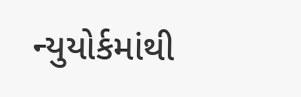ન્યુયોર્કમાંથી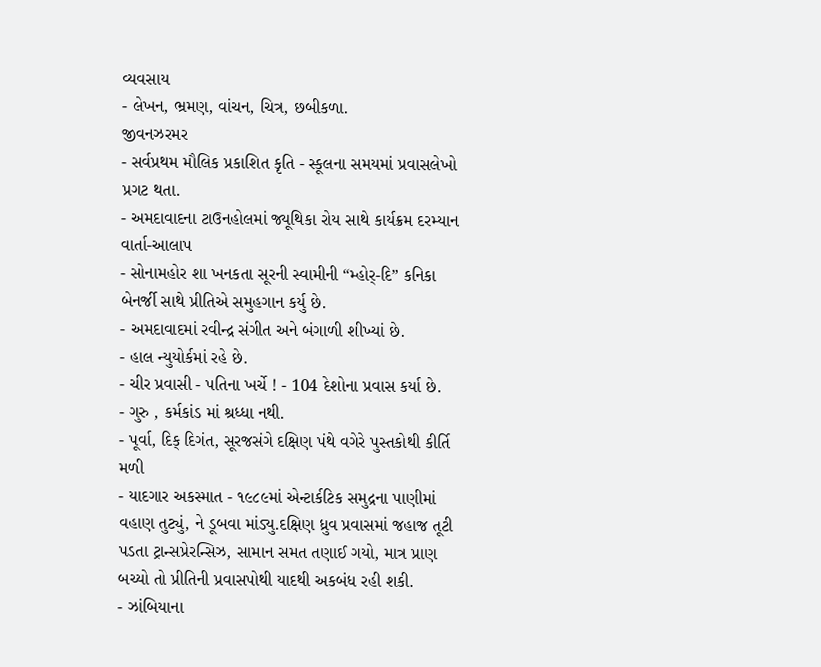વ્યવસાય
- લેખન, ભ્રમણ, વાંચન, ચિત્ર, છબીકળા.
જીવનઝરમર
- સર્વપ્રથમ મૌલિક પ્રકાશિત કૃતિ - સ્કૂલના સમયમાં પ્રવાસલેખો પ્રગટ થતા.
- અમદાવાદના ટાઉનહોલમાં જ્યૂથિકા રોય સાથે કાર્યક્રમ દરમ્યાન વાર્તા-આલાપ
- સોનામહોર શા ખનકતા સૂરની સ્વામીની “મ્હોર્-દિ” કનિકા બેનર્જી સાથે પ્રીતિએ સમુહગાન કર્યુ છે.
- અમદાવાદમાં રવીન્દ્ર સંગીત અને બંગાળી શીખ્યાં છે.
- હાલ ન્યુયોર્કમાં રહે છે.
- ચીર પ્રવાસી - પતિના ખર્ચે ! - 104 દેશોના પ્રવાસ કર્યા છે.
- ગુરુ , કર્મકાંડ માં શ્રધ્ધા નથી.
- પૂર્વા, દિક્ દિગંત, સૂરજસંગે દક્ષિણ પંથે વગેરે પુસ્તકોથી કીર્તિ મળી
- યાદગાર અકસ્માત - ૧૯૮૯માં એન્ટાર્કટિક સમુદ્રના પાણીમાં વહાણ તુટ્યું, ને ડૂબવા માંડ્યુ.દક્ષિણ ધ્રુવ પ્રવાસમાં જહાજ તૂટી પડતા ટ્રાન્સપ્રેરન્સિઝ, સામાન સમત તણાઈ ગયો, માત્ર પ્રાણ બચ્યો તો પ્રીતિની પ્રવાસપોથી યાદથી અકબંધ રહી શકી.
- ઝાંબિયાના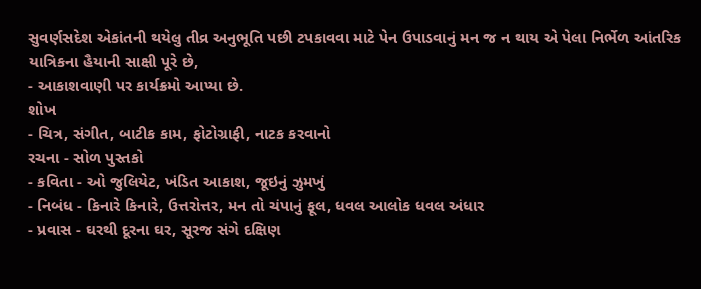સુવર્ણસદેશ એકાંતની થયેલુ તીવ્ર અનુભૂતિ પછી ટપકાવવા માટે પેન ઉપાડવાનું મન જ ન થાય એ પેલા નિર્ભેળ આંતરિક યાત્રિકના હૈયાની સાક્ષી પૂરે છે,
- આકાશવાણી પર કાર્યક્રમો આપ્યા છે.
શોખ
- ચિત્ર, સંગીત, બાટીક કામ, ફોટોગ્રાફી, નાટક કરવાનો
રચના - સોળ પુસ્તકો
- કવિતા - ઓ જુલિયેટ, ખંડિત આકાશ, જૂઇનું ઝુમખું
- નિબંધ - કિનારે કિનારે, ઉત્તરોત્તર, મન તો ચંપાનું ફૂલ, ધવલ આલોક ધવલ અંધાર
- પ્રવાસ - ઘરથી દૂરના ઘર, સૂરજ સંગે દક્ષિણ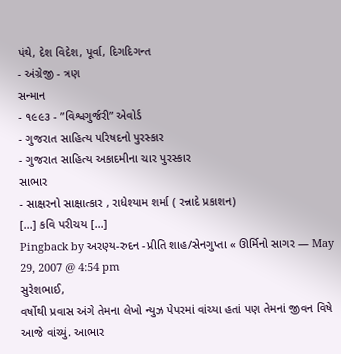પંથે, દેશ વિદેશ, પૂર્વા, દિગદિગન્ત
- અંગ્રેજી - ત્રણ
સન્માન
- ૧૯૯૩ - ”વિશ્વગુર્જરી” એવોર્ડ
- ગુજરાત સાહિત્ય પરિષદનો પુરસ્કાર
- ગુજરાત સાહિત્ય અકાદમીના ચાર પુરસ્કાર
સાભાર
- સાક્ષરનો સાક્ષાત્કાર , રાધેશ્યામ શર્મા ( રન્નાદે પ્રકાશન)
[...] કવિ પરીચય [...]
Pingback by અરણ્ય-રુદન -પ્રીતિ શાહ/સેનગુપ્તા « ઊર્મિનો સાગર — May 29, 2007 @ 4:54 pm
સુરેશભાઈ,
વર્ષોથી પ્રવાસ અંગે તેમના લેખો ન્યુઝ પેપરમાં વાંચ્યા હતાં પણ તેમનાં જીવન વિષે આજે વાંચ્યું. આભાર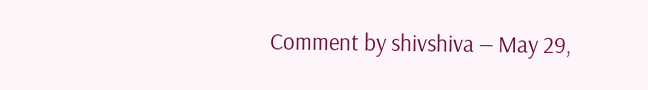Comment by shivshiva — May 29,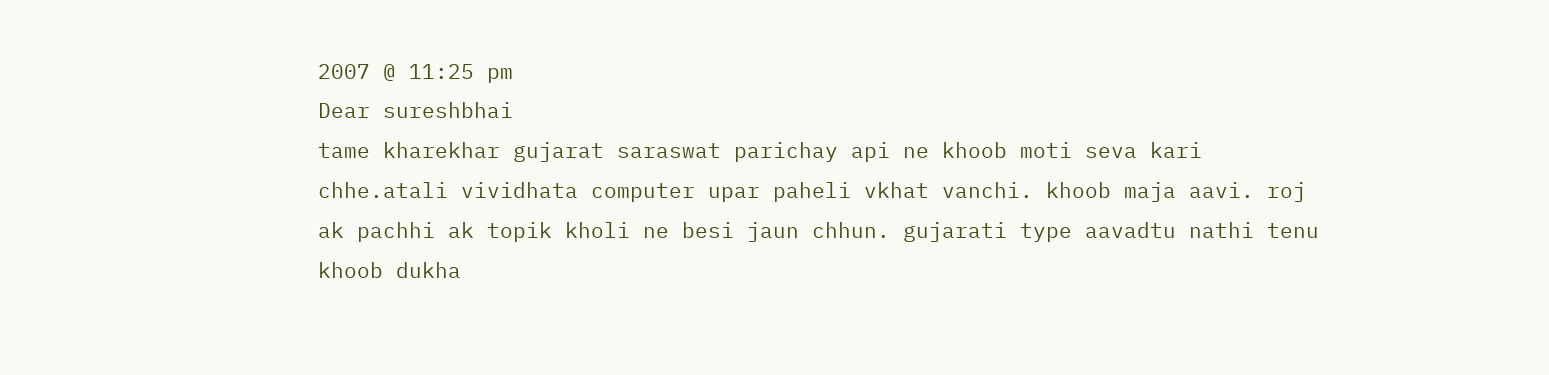2007 @ 11:25 pm
Dear sureshbhai
tame kharekhar gujarat saraswat parichay api ne khoob moti seva kari chhe.atali vividhata computer upar paheli vkhat vanchi. khoob maja aavi. roj ak pachhi ak topik kholi ne besi jaun chhun. gujarati type aavadtu nathi tenu khoob dukha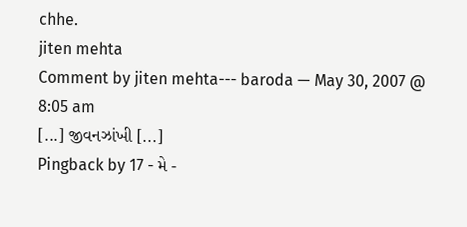chhe.
jiten mehta
Comment by jiten mehta--- baroda — May 30, 2007 @ 8:05 am
[...] જીવનઝાંખી [...]
Pingback by 17 - મે -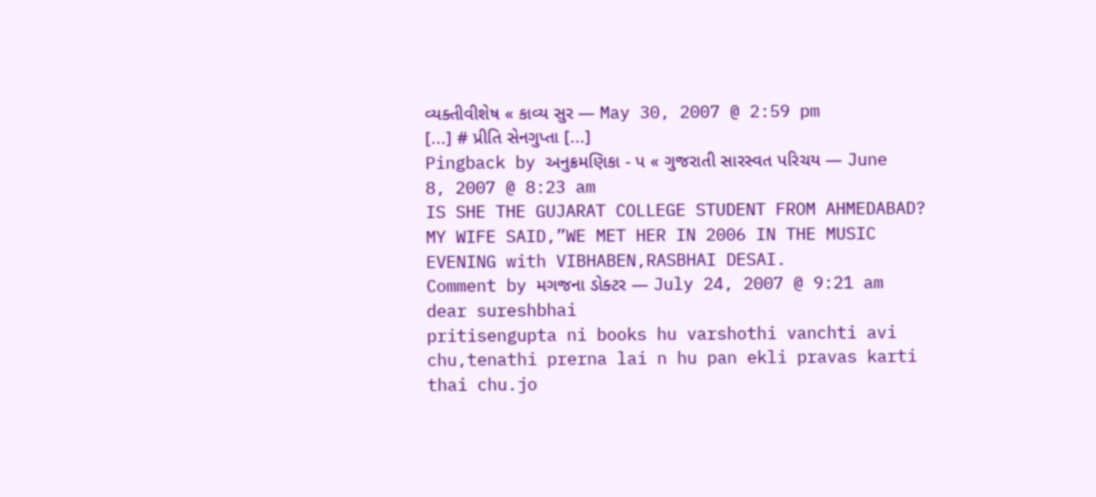વ્યક્તીવીશેષ « કાવ્ય સુર — May 30, 2007 @ 2:59 pm
[...] # પ્રીતિ સેનગુપ્તા [...]
Pingback by અનુક્રમણિકા - પ « ગુજરાતી સારસ્વત પરિચય — June 8, 2007 @ 8:23 am
IS SHE THE GUJARAT COLLEGE STUDENT FROM AHMEDABAD?
MY WIFE SAID,”WE MET HER IN 2006 IN THE MUSIC EVENING with VIBHABEN,RASBHAI DESAI.
Comment by મગજના ડોક્ટર — July 24, 2007 @ 9:21 am
dear sureshbhai
pritisengupta ni books hu varshothi vanchti avi chu,tenathi prerna lai n hu pan ekli pravas karti thai chu.jo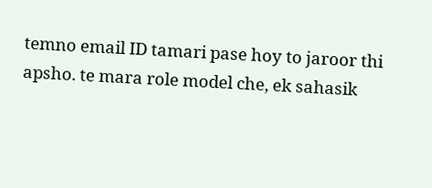temno email ID tamari pase hoy to jaroor thi apsho. te mara role model che, ek sahasik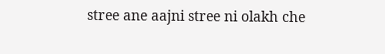stree ane aajni stree ni olakh che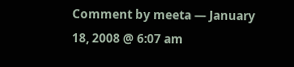Comment by meeta — January 18, 2008 @ 6:07 am